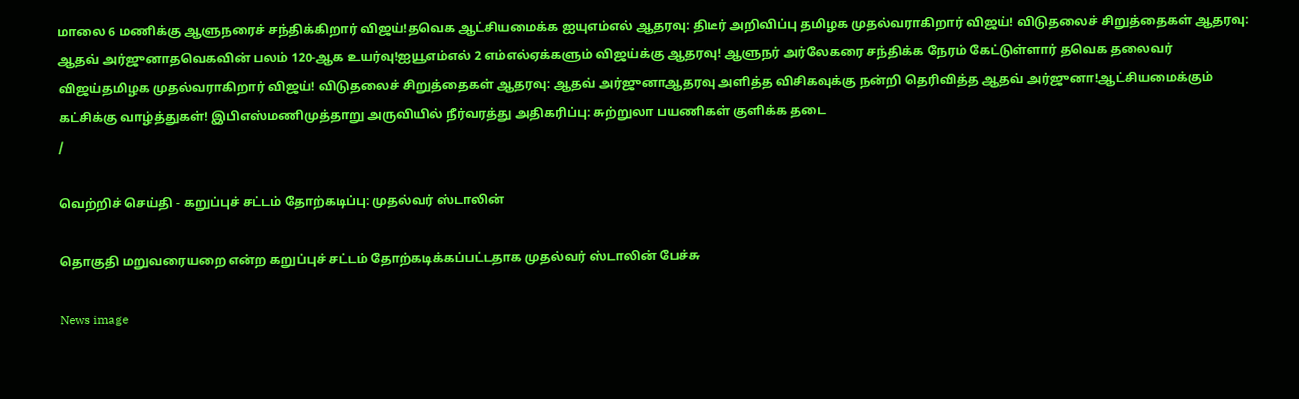மாலை 6 மணிக்கு ஆளுநரைச் சந்திக்கிறார் விஜய்!தவெக ஆட்சியமைக்க ஐயுஎம்எல் ஆதரவு: திடீர் அறிவிப்பு தமிழக முதல்வராகிறார் விஜய்! விடுதலைச் சிறுத்தைகள் ஆதரவு: ஆதவ் அர்ஜுனாதவெகவின் பலம் 120-ஆக உயர்வு!ஐயூஎம்எல் 2 எம்எல்ஏக்களும் விஜய்க்கு ஆதரவு! ஆளுநர் அர்லேகரை சந்திக்க நேரம் கேட்டுள்ளார் தவெக தலைவர் விஜய்தமிழக முதல்வராகிறார் விஜய்! விடுதலைச் சிறுத்தைகள் ஆதரவு: ஆதவ் அர்ஜுனாஆதரவு அளித்த விசிகவுக்கு நன்றி தெரிவித்த ஆதவ் அர்ஜுனா!ஆட்சியமைக்கும் கட்சிக்கு வாழ்த்துகள்! இபிஎஸ்மணிமுத்தாறு அருவியில் நீர்வரத்து அதிகரிப்பு: சுற்றுலா பயணிகள் குளிக்க தடை
/

வெற்றிச் செய்தி - கறுப்புச் சட்டம் தோற்கடிப்பு: முதல்வர் ஸ்டாலின்

தொகுதி மறுவரையறை என்ற கறுப்புச் சட்டம் தோற்கடிக்கப்பட்டதாக முதல்வர் ஸ்டாலின் பேச்சு

News image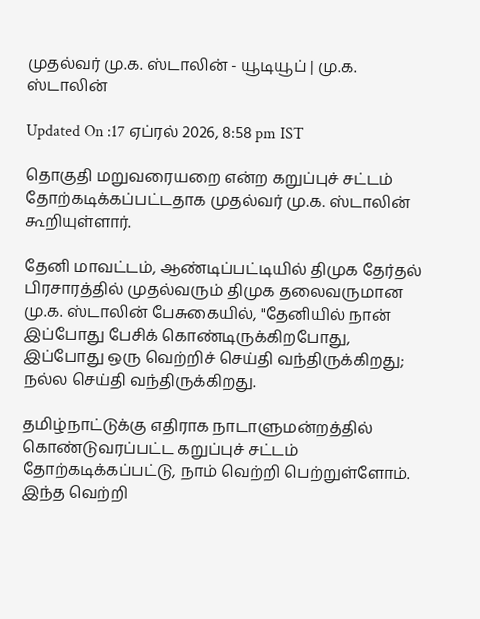முதல்வர் மு.க. ஸ்டாலின் - யூடியூப் | மு.க. ஸ்டாலின்

Updated On :17 ஏப்ரல் 2026, 8:58 pm IST

தொகுதி மறுவரையறை என்ற கறுப்புச் சட்டம் தோற்கடிக்கப்பட்டதாக முதல்வர் மு.க. ஸ்டாலின் கூறியுள்ளார்.

தேனி மாவட்டம், ஆண்டிப்பட்டியில் திமுக தேர்தல் பிரசாரத்தில் முதல்வரும் திமுக தலைவருமான மு.க. ஸ்டாலின் பேசுகையில், "தேனியில் நான் இப்போது பேசிக் கொண்டிருக்கிறபோது, இப்போது ஒரு வெற்றிச் செய்தி வந்திருக்கிறது; நல்ல செய்தி வந்திருக்கிறது.

தமிழ்நாட்டுக்கு எதிராக நாடாளுமன்றத்தில் கொண்டுவரப்பட்ட கறுப்புச் சட்டம் தோற்கடிக்கப்பட்டு, நாம் வெற்றி பெற்றுள்ளோம். இந்த வெற்றி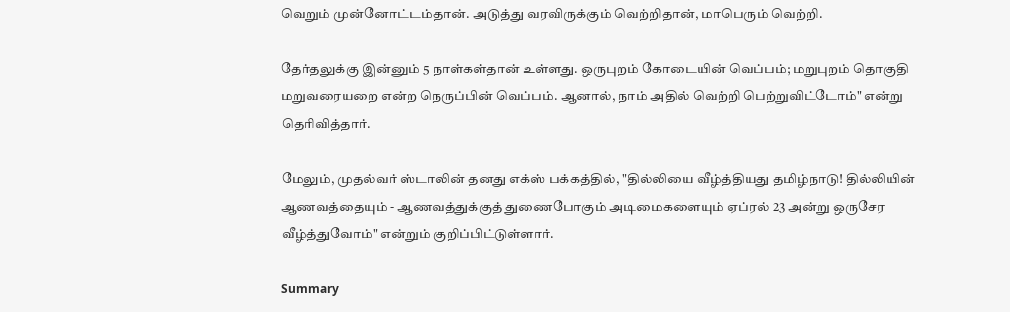வெறும் முன்னோட்டம்தான். அடுத்து வரவிருக்கும் வெற்றிதான், மாபெரும் வெற்றி.

தேர்தலுக்கு இன்னும் 5 நாள்கள்தான் உள்ளது. ஒருபுறம் கோடையின் வெப்பம்; மறுபுறம் தொகுதி மறுவரையறை என்ற நெருப்பின் வெப்பம். ஆனால், நாம் அதில் வெற்றி பெற்றுவிட்டோம்" என்று தெரிவித்தார்.

மேலும், முதல்வர் ஸ்டாலின் தனது எக்ஸ் பக்கத்தில், "தில்லியை வீழ்த்தியது தமிழ்நாடு! தில்லியின் ஆணவத்தையும் - ஆணவத்துக்குத் துணைபோகும் அடிமைகளையும் ஏப்ரல் 23 அன்று ஒருசேர வீழ்த்துவோம்" என்றும் குறிப்பிட்டுள்ளார்.

Summary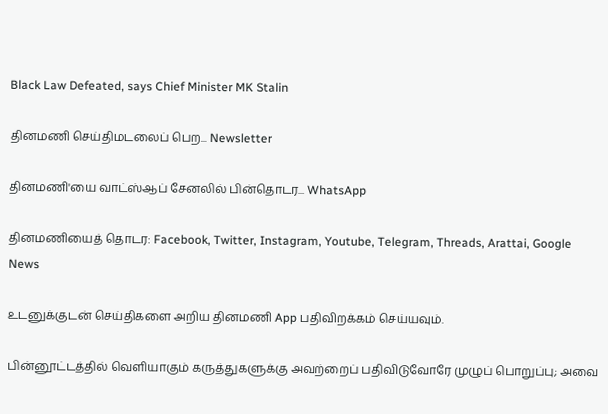Black Law Defeated, says Chief Minister MK Stalin

தினமணி செய்திமடலைப் பெற... Newsletter

தினமணி'யை வாட்ஸ்ஆப் சேனலில் பின்தொடர... WhatsApp

தினமணியைத் தொடர: Facebook, Twitter, Instagram, Youtube, Telegram, Threads, Arattai, Google News

உடனுக்குடன் செய்திகளை அறிய தினமணி App பதிவிறக்கம் செய்யவும்.

பின்னூட்டத்தில் வெளியாகும் கருத்துகளுக்கு அவற்றைப் பதிவிடுவோரே முழுப் பொறுப்பு; அவை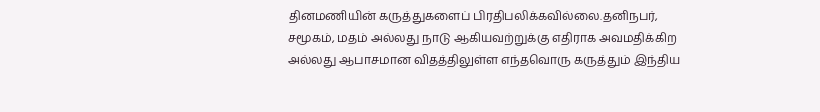தினமணியின் கருத்துகளைப் பிரதிபலிக்கவில்லை.தனிநபர், சமூகம், மதம் அல்லது நாடு ஆகியவற்றுக்கு எதிராக அவமதிக்கிற அல்லது ஆபாசமான விதத்திலுள்ள எந்தவொரு கருத்தும் இந்திய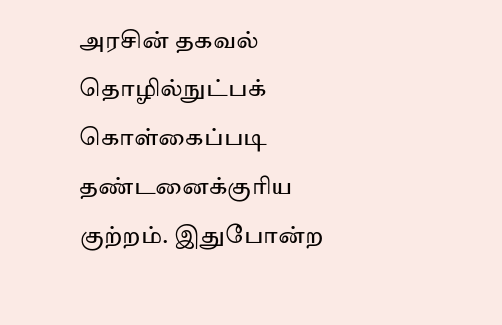அரசின் தகவல் தொழில்நுட்பக் கொள்கைப்படி தண்டனைக்குரிய குற்றம். இதுபோன்ற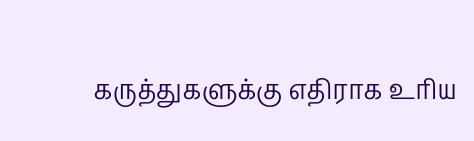கருத்துகளுக்கு எதிராக உரிய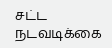சட்ட நடவடிக்கை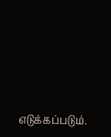எடுக்கப்படும்.